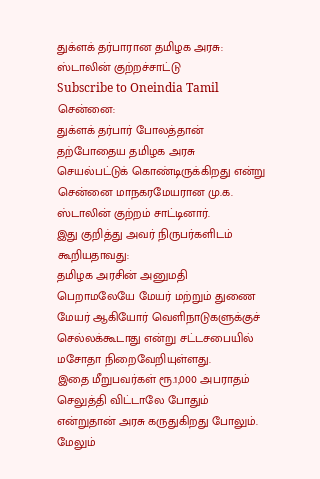துக்ளக் தர்பாரான தமிழக அரசு: ஸ்டாலின் குற்றச்சாட்டு
Subscribe to Oneindia Tamil
சென்னை:
துக்ளக் தர்பார் போலத்தான் தற்போதைய தமிழக அரசு செயல்பட்டுக் கொண்டிருக்கிறது என்று சென்னை மாநகரமேயரான மு.க. ஸ்டாலின் குற்றம் சாட்டினார்.
இது குறித்து அவர் நிருபர்களிடம் கூறியதாவது:
தமிழக அரசின் அனுமதி பெறாமலேயே மேயர் மற்றும் துணை மேயர் ஆகியோர் வெளிநாடுகளுக்குச் செல்லக்கூடாது என்று சட்டசபையில் மசோதா நிறைவேறியுள்ளது.
இதை மீறுபவர்கள் ரூ.1,000 அபராதம் செலுத்தி விட்டாலே போதும் என்றுதான் அரசு கருதுகிறது போலும்.
மேலும்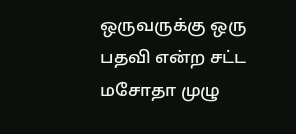ஒருவருக்கு ஒரு பதவி என்ற சட்ட மசோதா முழு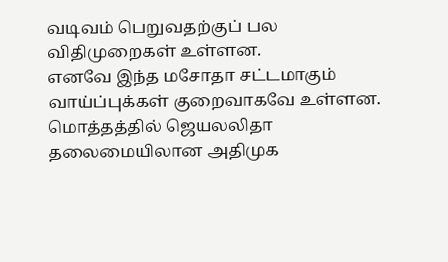வடிவம் பெறுவதற்குப் பல விதிமுறைகள் உள்ளன.
எனவே இந்த மசோதா சட்டமாகும் வாய்ப்புக்கள் குறைவாகவே உள்ளன.
மொத்தத்தில் ஜெயலலிதா தலைமையிலான அதிமுக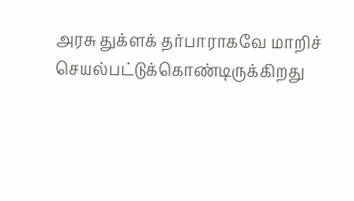அரசு துக்ளக் தர்பாராகவே மாறிச் செயல்பட்டுக்கொண்டிருக்கிறது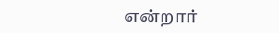என்றார்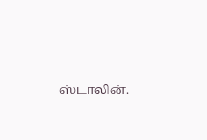ஸ்டாலின்.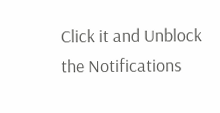Click it and Unblock the Notifications